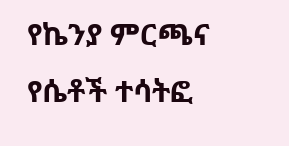የኬንያ ምርጫና የሴቶች ተሳትፎ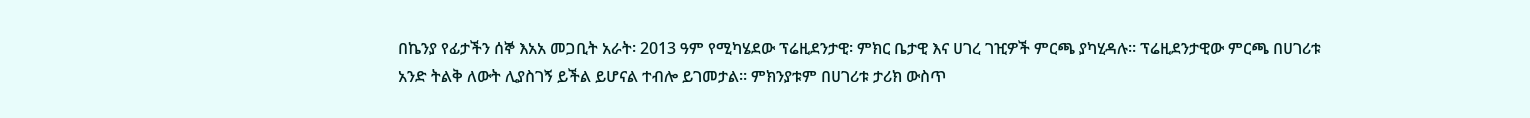በኬንያ የፊታችን ሰኞ እአአ መጋቢት አራት፡ 2013 ዓም የሚካሄደው ፕሬዚደንታዊ፡ ምክር ቤታዊ እና ሀገረ ገዢዎች ምርጫ ያካሂዳሉ። ፕሬዚደንታዊው ምርጫ በሀገሪቱ አንድ ትልቅ ለውት ሊያስገኝ ይችል ይሆናል ተብሎ ይገመታል። ምክንያቱም በሀገሪቱ ታሪክ ውስጥ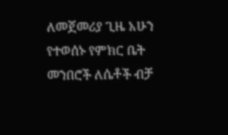ለመጀመሪያ ጊዜ አሁን የተወሰኑ የምክር ቤት መንበሮች ለሴቶች ብቻ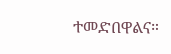ተመድበዋልና።